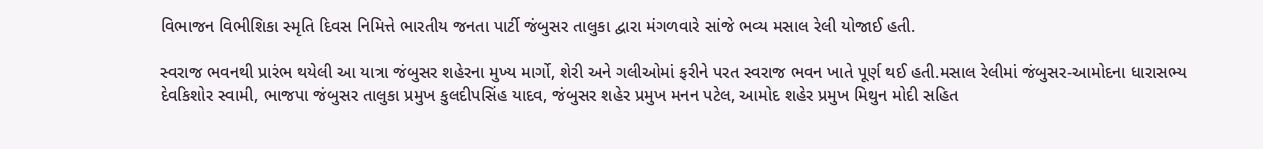વિભાજન વિભીશિકા સ્મૃતિ દિવસ નિમિત્તે ભારતીય જનતા પાર્ટી જંબુસર તાલુકા દ્વારા મંગળવારે સાંજે ભવ્ય મસાલ રેલી યોજાઈ હતી.

સ્વરાજ ભવનથી પ્રારંભ થયેલી આ યાત્રા જંબુસર શહેરના મુખ્ય માર્ગો, શેરી અને ગલીઓમાં ફરીને પરત સ્વરાજ ભવન ખાતે પૂર્ણ થઈ હતી.મસાલ રેલીમાં જંબુસર-આમોદના ધારાસભ્ય દેવકિશોર સ્વામી, ભાજપા જંબુસર તાલુકા પ્રમુખ કુલદીપસિંહ યાદવ, જંબુસર શહેર પ્રમુખ મનન પટેલ, આમોદ શહેર પ્રમુખ મિથુન મોદી સહિત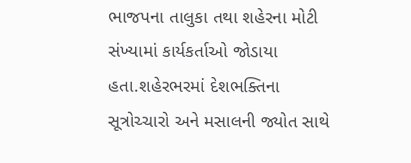ભાજપના તાલુકા તથા શહેરના મોટી સંખ્યામાં કાર્યકર્તાઓ જોડાયા હતા.શહેરભરમાં દેશભક્તિના સૂત્રોચ્ચારો અને મસાલની જ્યોત સાથે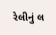રેલીનું લ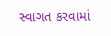સ્વાગત કરવામાં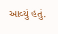આવ્યું હતું.